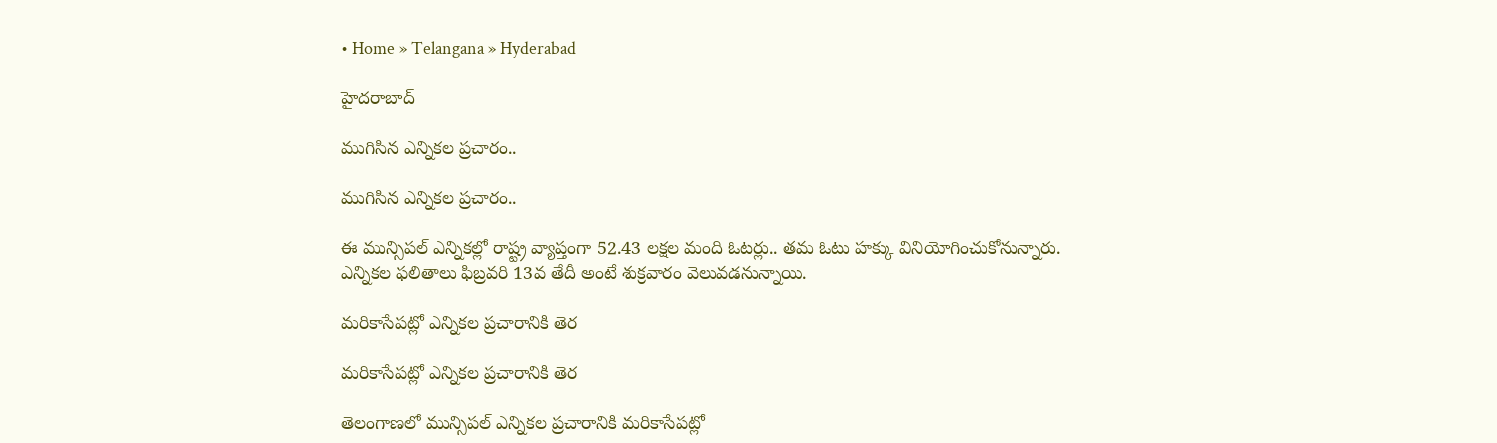• Home » Telangana » Hyderabad

హైదరాబాద్

ముగిసిన ఎన్నికల ప్రచారం..

ముగిసిన ఎన్నికల ప్రచారం..

ఈ మున్సిపల్ ఎన్నికల్లో రాష్ట్ర వ్యాప్తంగా 52.43 లక్షల మంది ఓటర్లు.. తమ ఓటు హక్కు వినియోగించుకోనున్నారు. ఎన్నికల ఫలితాలు ఫిబ్రవరి 13వ తేదీ అంటే శుక్రవారం వెలువడనున్నాయి.

మరికాసేపట్లో ఎన్నికల ప్రచారానికి తెర

మరికాసేపట్లో ఎన్నికల ప్రచారానికి తెర

తెలంగాణలో మున్సిపల్ ఎన్నికల ప్రచారానికి మరికాసేపట్లో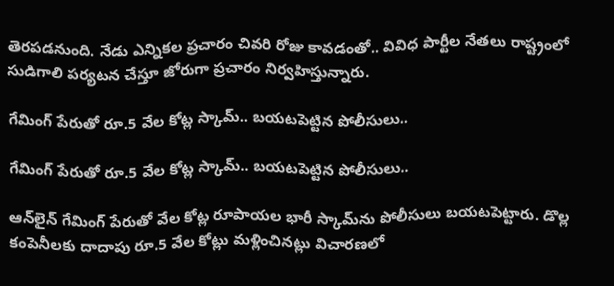తెరపడనుంది. నేడు ఎన్నికల ప్రచారం చివరి రోజు కావడంతో.. వివిధ పార్టీల నేతలు రాష్ట్రంలో సుడిగాలి పర్యటన చేస్తూ జోరుగా ప్రచారం నిర్వహిస్తున్నారు.

గేమింగ్ పేరుతో రూ.5 వేల కోట్ల స్కామ్.. బయటపెట్టిన పోలీసులు..

గేమింగ్ పేరుతో రూ.5 వేల కోట్ల స్కామ్.. బయటపెట్టిన పోలీసులు..

ఆన్‌లైన్ గేమింగ్ పేరుతో వేల కోట్ల రూపాయల భారీ స్కామ్‌ను పోలీసులు బయటపెట్టారు. డొల్ల కంపెనీలకు దాదాపు రూ.5 వేల కోట్లు మళ్లించినట్లు విచారణలో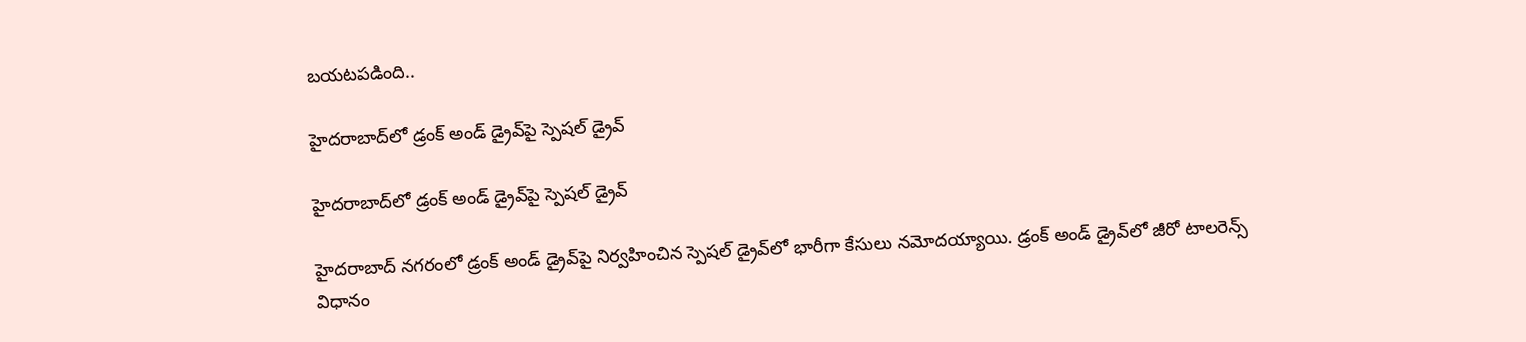బయటపడింది..

హైదరాబాద్‌లో డ్రంక్ అండ్ డ్రైవ్‌పై స్పెషల్ డ్రైవ్

హైదరాబాద్‌లో డ్రంక్ అండ్ డ్రైవ్‌పై స్పెషల్ డ్రైవ్

హైదరాబాద్‌ నగరంలో డ్రంక్ అండ్ డ్రైవ్‌పై నిర్వహించిన స్పెషల్ డ్రైవ్‌లో భారీగా కేసులు నమోదయ్యాయి. డ్రంక్ అండ్ డ్రైవ్‌లో జీరో టాలరెన్స్ విధానం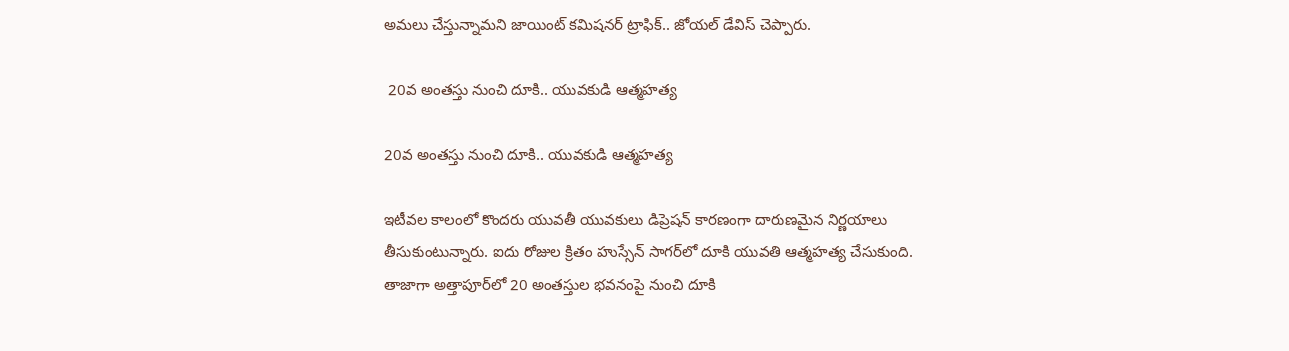అమలు చేస్తున్నామని జాయింట్ కమిషనర్ ట్రాఫిక్.. జోయల్ డేవిస్ చెప్పారు.

 20వ అంతస్తు నుంచి దూకి.. యువకుడి ఆత్మహత్య

20వ అంతస్తు నుంచి దూకి.. యువకుడి ఆత్మహత్య

ఇటీవల కాలంలో కొందరు యువతీ యువకులు డిప్రెషన్ కారణంగా దారుణమైన నిర్ణయాలు తీసుకుంటున్నారు. ఐదు రోజుల క్రితం హుస్సేన్ సాగర్‌లో దూకి యువతి ఆత్మహత్య చేసుకుంది. తాజాగా అత్తాపూర్‌లో 20 అంతస్తుల భవనంపై నుంచి దూకి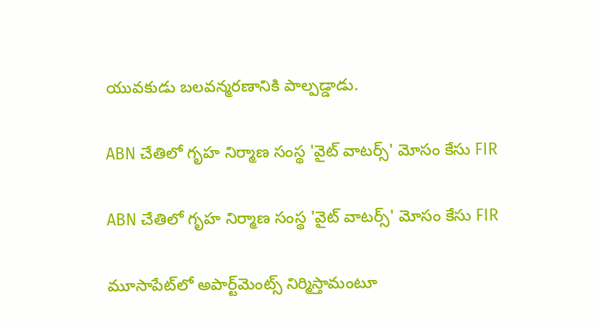యువకుడు బలవన్మరణానికి పాల్పడ్డాడు.

ABN చేతిలో గృహ నిర్మాణ సంస్థ 'వైట్ వాటర్స్' మోసం కేసు FIR

ABN చేతిలో గృహ నిర్మాణ సంస్థ 'వైట్ వాటర్స్' మోసం కేసు FIR

మూసాపేట్‌లో అపార్ట్‌మెంట్స్ నిర్మిస్తామంటూ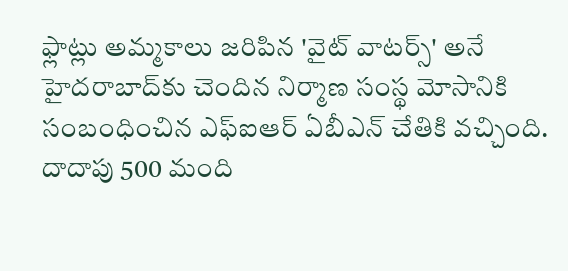ఫ్లాట్లు అమ్మకాలు జరిపిన 'వైట్ వాటర్స్' అనే హైదరాబాద్‌కు చెందిన నిర్మాణ సంస్థ మోసానికి సంబంధించిన ఎఫ్ఐఆర్ ఏబీఎన్ చేతికి వచ్చింది. దాదాపు 500 మంది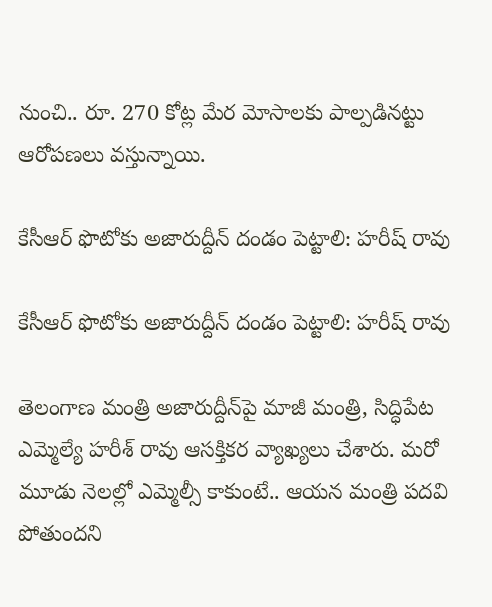నుంచి.. రూ. 270 కోట్ల మేర మోసాలకు పాల్పడినట్టు ఆరోపణలు వస్తున్నాయి.

కేసీఆర్ ఫొటో‌కు అజారుద్దీన్ దండం పెట్టాలి: హరీష్ రావు

కేసీఆర్ ఫొటో‌కు అజారుద్దీన్ దండం పెట్టాలి: హరీష్ రావు

తెలంగాణ మంత్రి అజారుద్దీన్‌పై మాజీ మంత్రి, సిద్ధిపేట ఎమ్మెల్యే హరీశ్ రావు ఆసక్తికర వ్యాఖ్యలు చేశారు. మరో మూడు నెలల్లో ఎమ్మెల్సీ కాకుంటే.. ఆయన మంత్రి పదవి పోతుందని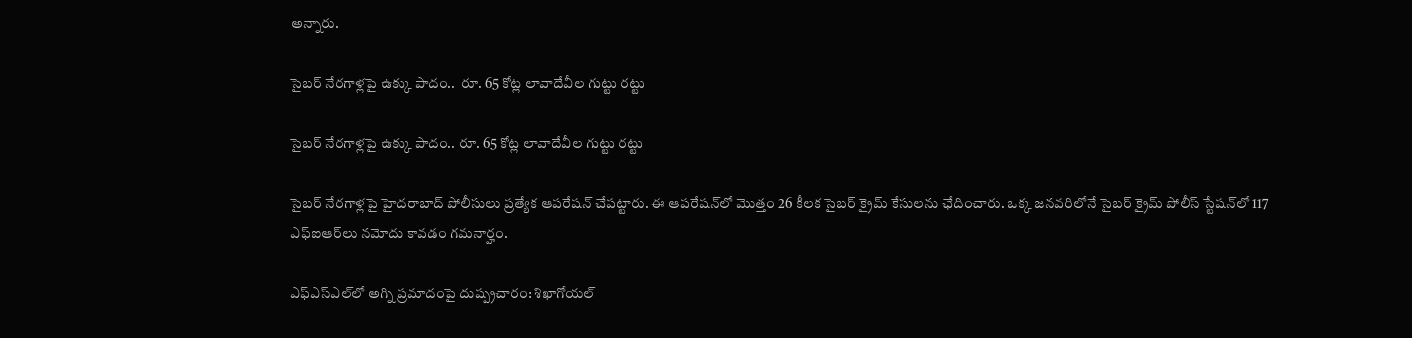అన్నారు.

సైబర్ నేరగాళ్లపై ఉక్కు పాదం..  రూ. 65 కోట్ల లావాదేవీల గుట్టు రట్టు

సైబర్ నేరగాళ్లపై ఉక్కు పాదం.. రూ. 65 కోట్ల లావాదేవీల గుట్టు రట్టు

సైబర్ నేరగాళ్లపై హైదరాబాద్ పోలీసులు ప్రత్యేక ఆపరేషన్ చేపట్టారు. ఈ ఆపరేషన్‌లో మొత్తం 26 కీలక సైబర్ క్రైమ్ కేసులను ఛేదించారు. ఒక్క జనవరిలోనే సైబర్ క్రైమ్ పోలీస్ స్టేషన్‌లో 117 ఎఫ్ఐఆర్‌లు నమోదు కావడం గమనార్హం.

ఎఫ్ఎస్ఎల్‌లో అగ్ని ప్రమాదంపై దుష్ప్రచారం: శిఖాగోయల్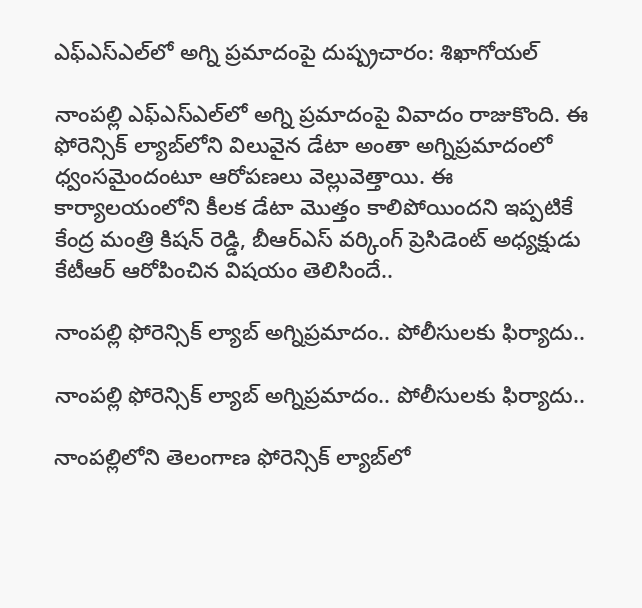ఎఫ్ఎస్ఎల్‌లో అగ్ని ప్రమాదంపై దుష్ప్రచారం: శిఖాగోయల్

నాంపల్లి ఎఫ్ఎస్ఎల్‌లో అగ్ని ప్రమాదంపై వివాదం రాజుకొంది. ఈ ఫోరెన్సిక్ ల్యాబ్‌లోని విలువైన డేటా అంతా అగ్నిప్రమాదంలో ధ్వంసమైందంటూ ఆరోపణలు వెల్లువెత్తాయి. ఈ కార్యాలయంలోని కీలక డేటా మొత్తం కాలిపోయిందని ఇప్పటికే కేంద్ర మంత్రి కిషన్ రెడ్డి, బీఆర్ఎస్ వర్కింగ్ ప్రెసిడెంట్ అధ్యక్షుడు కేటీఆర్ ఆరోపించిన విషయం తెలిసిందే..

నాంపల్లి ఫోరెన్సిక్ ల్యాబ్‌ అగ్నిప్రమాదం.. పోలీసులకు ఫిర్యాదు..

నాంపల్లి ఫోరెన్సిక్ ల్యాబ్‌ అగ్నిప్రమాదం.. పోలీసులకు ఫిర్యాదు..

నాంపల్లిలోని తెలంగాణ ఫోరెన్సిక్ ల్యాబ్‌లో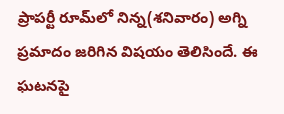ప్రాపర్టీ రూమ్‌లో నిన్న(శనివారం) అగ్ని ప్రమాదం జరిగిన విషయం తెలిసిందే. ఈ ఘటనపై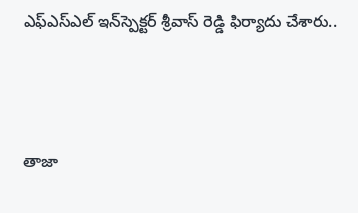ఎఫ్ఎస్ఎల్ ఇన్‌స్పెక్టర్ శ్రీవాస్ రెడ్డి ఫిర్యాదు చేశారు..



తాజా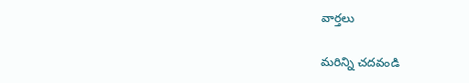వార్తలు

మరిన్ని చదవండి